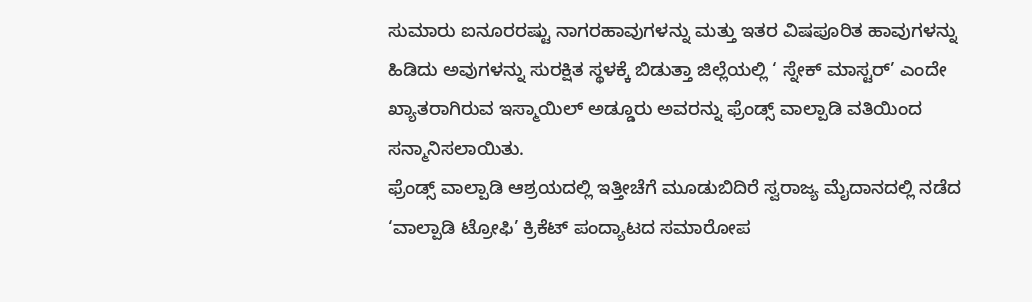ಸುಮಾರು ಐನೂರರಷ್ಟು ನಾಗರಹಾವುಗಳನ್ನು ಮತ್ತು ಇತರ ವಿಷಪೂರಿತ ಹಾವುಗಳನ್ನು ಹಿಡಿದು ಅವುಗಳನ್ನು ಸುರಕ್ಷಿತ ಸ್ಥಳಕ್ಕೆ ಬಿಡುತ್ತಾ ಜಿಲ್ಲೆಯಲ್ಲಿ ‘ ಸ್ನೇಕ್ ಮಾಸ್ಟರ್’ ಎಂದೇ ಖ್ಯಾತರಾಗಿರುವ ಇಸ್ಮಾಯಿಲ್ ಅಡ್ಡೂರು ಅವರನ್ನು ಫ್ರೆಂಡ್ಸ್ ವಾಲ್ಪಾಡಿ ವತಿಯಿಂದ ಸನ್ಮಾನಿಸಲಾಯಿತು.
ಫ್ರೆಂಡ್ಸ್ ವಾಲ್ಪಾಡಿ ಆಶ್ರಯದಲ್ಲಿ ಇತ್ತೀಚೆಗೆ ಮೂಡುಬಿದಿರೆ ಸ್ವರಾಜ್ಯ ಮೈದಾನದಲ್ಲಿ ನಡೆದ ‘ವಾಲ್ಪಾಡಿ ಟ್ರೋಫಿ’ ಕ್ರಿಕೆಟ್ ಪಂದ್ಯಾಟದ ಸಮಾರೋಪ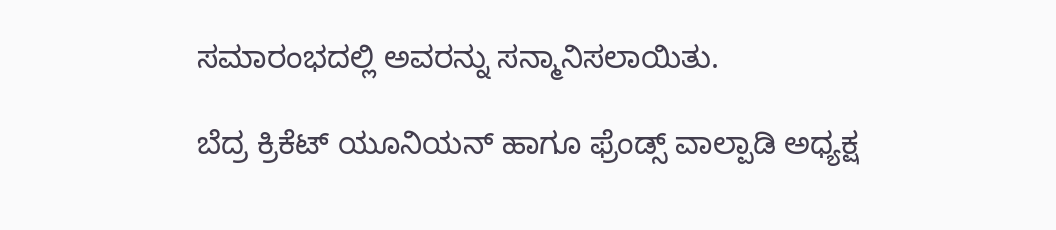ಸಮಾರಂಭದಲ್ಲಿ ಅವರನ್ನು ಸನ್ಮಾನಿಸಲಾಯಿತು.

ಬೆದ್ರ ಕ್ರಿಕೆಟ್ ಯೂನಿಯನ್ ಹಾಗೂ ಫ್ರೆಂಡ್ಸ್ ವಾಲ್ಪಾಡಿ ಅಧ್ಯಕ್ಷ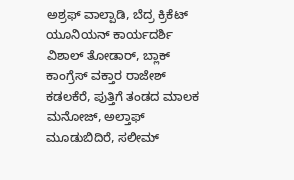ಅಶ್ರಫ್ ವಾಲ್ಪಾಡಿ, ಬೆದ್ರ ಕ್ರಿಕೆಟ್ ಯೂನಿಯನ್ ಕಾರ್ಯದರ್ಶಿ ವಿಶಾಲ್ ತೋಡಾರ್, ಬ್ಲಾಕ್ ಕಾಂಗ್ರೆಸ್ ವಕ್ತಾರ ರಾಜೇಶ್ ಕಡಲಕೆರೆ, ಪುತ್ತಿಗೆ ತಂಡದ ಮಾಲಕ ಮನೋಜ್, ಅಲ್ತಾಫ್ ಮೂಡುಬಿದಿರೆ, ಸಲೀಮ್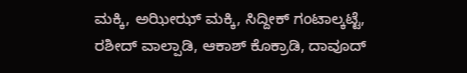ಮಕ್ಕಿ, ಅಝೀಝ್ ಮಕ್ಕಿ, ಸಿದ್ದೀಕ್ ಗಂಟಾಲ್ಕಟ್ಟೆ, ರಶೀದ್ ವಾಲ್ಪಾಡಿ, ಆಕಾಶ್ ಕೊಕ್ರಾಡಿ, ದಾವೂದ್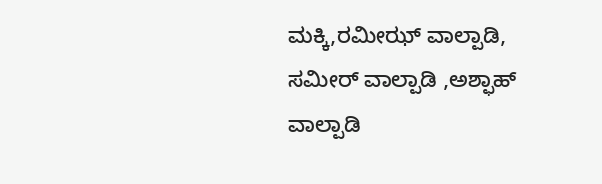ಮಕ್ಕಿ,ರಮೀಝ್ ವಾಲ್ಪಾಡಿ, ಸಮೀರ್ ವಾಲ್ಪಾಡಿ ,ಅಶ್ಫಾಹ್ ವಾಲ್ಪಾಡಿ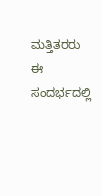ಮತ್ತಿತರರು ಈ ಸಂದರ್ಭದಲ್ಲಿ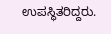ಉಪಸ್ಥಿತರಿದ್ದರು.